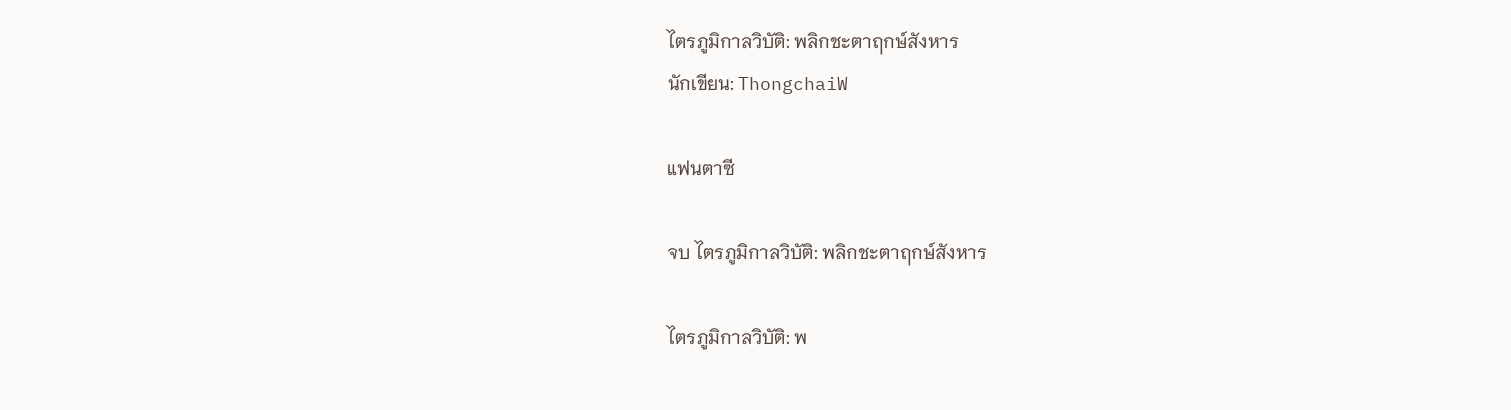ไตรภูมิกาลวิบัติ: พลิกชะตาฤกษ์สังหาร
นักเขียน: ThongchaiW

แฟนตาซี

จบ ไตรภูมิกาลวิบัติ: พลิกชะตาฤกษ์สังหาร

ไตรภูมิกาลวิบัติ: พ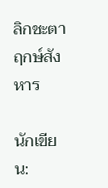ลิกชะตาฤกษ์สังหาร

นักเขียน: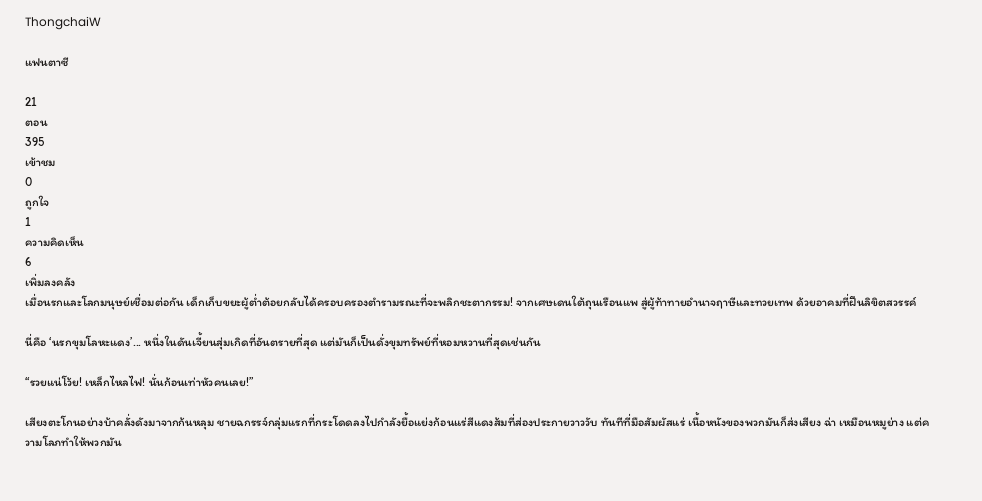ThongchaiW

แฟนตาซี

21
ตอน
395
เข้าชม
0
ถูกใจ
1
ความคิดเห็น
6
เพิ่มลงคลัง
เมื่อนรกและโลกมนุษย์เชื่อมต่อกัน เด็กเก็บขยะผู้ต่ำต้อยกลับได้ครอบครองตำรามรณะที่จะพลิกชะตากรรม! จากเศษเดนใต้ถุนเรือนแพ สู่ผู้ท้าทายอำนาจฤาษีและทวยเทพ ด้วยอาคมที่ฝืนลิขิตสวรรค์

นี่คือ ‘นรกขุมโลหะแดง’... หนึ่งในดันเจี้ยนสุ่มเกิดที่อันตรายที่สุด แต่มันก็เป็นดั่งขุมทรัพย์ที่หอมหวานที่สุดเช่นกัน

“รวยแน่โว้ย! เหล็กไหลไฟ! นั่นก้อนเท่าหัวคนเลย!”

เสียงตะโกนอย่างบ้าคลั่งดังมาจากก้นหลุม ชายฉกรรจ์กลุ่มแรกที่กระโดดลงไปกำลังยื้อแย่งก้อนแร่สีแดงส้มที่ส่องประกายวาววับ ทันทีที่มือสัมผัสแร่ เนื้อหนังของพวกมันก็ส่งเสียง ฉ่า เหมือนหมูย่าง แต่ความโลภทำให้พวกมัน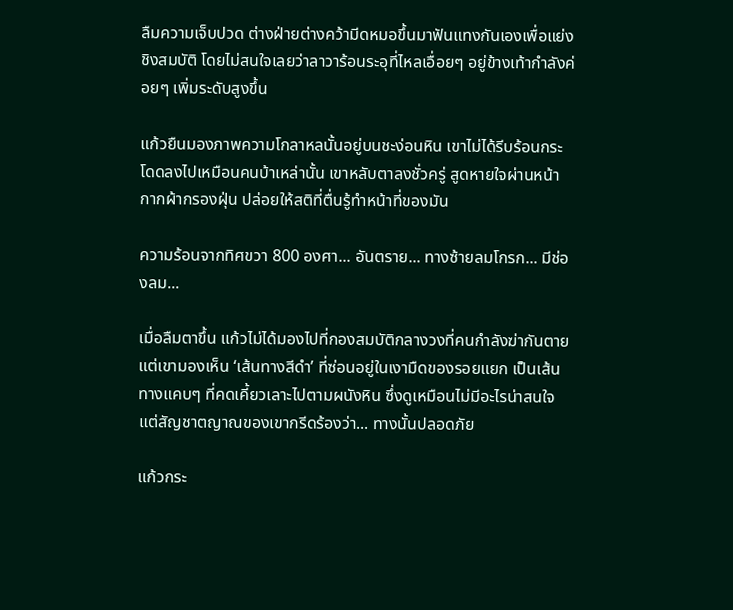ลืมความเจ็บปวด ต่างฝ่ายต่างคว้ามีดหมอขึ้นมาฟันแทงกันเองเพื่อแย่งชิงสมบัติ โดยไม่สนใจเลยว่าลาวาร้อนระอุที่ไหลเอื่อยๆ อยู่ข้างเท้ากำลังค่อยๆ เพิ่มระดับสูงขึ้น

แก้วยืนมองภาพความโกลาหลนั้นอยู่บนชะง่อนหิน เขาไม่ได้รีบร้อนกระโดดลงไปเหมือนคนบ้าเหล่านั้น เขาหลับตาลงชั่วครู่ สูดหายใจผ่านหน้ากากผ้ากรองฝุ่น ปล่อยให้สติที่ตื่นรู้ทำหน้าที่ของมัน

ความร้อนจากทิศขวา 800 องศา... อันตราย... ทางซ้ายลมโกรก... มีช่องลม...

เมื่อลืมตาขึ้น แก้วไม่ได้มองไปที่กองสมบัติกลางวงที่คนกำลังฆ่ากันตาย แต่เขามองเห็น ‘เส้นทางสีดำ’ ที่ซ่อนอยู่ในเงามืดของรอยแยก เป็นเส้นทางแคบๆ ที่คดเคี้ยวเลาะไปตามผนังหิน ซึ่งดูเหมือนไม่มีอะไรน่าสนใจ แต่สัญชาตญาณของเขากรีดร้องว่า... ทางนั้นปลอดภัย

แก้วกระ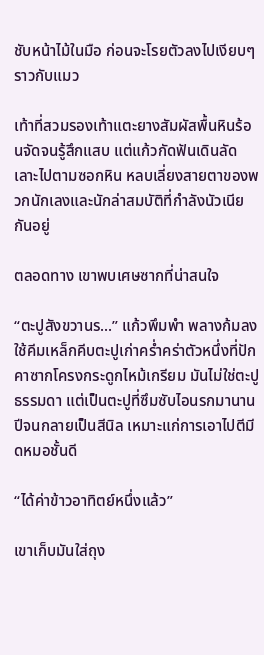ชับหน้าไม้ในมือ ก่อนจะโรยตัวลงไปเงียบๆ ราวกับแมว

เท้าที่สวมรองเท้าแตะยางสัมผัสพื้นหินร้อนจัดจนรู้สึกแสบ แต่แก้วกัดฟันเดินลัดเลาะไปตามซอกหิน หลบเลี่ยงสายตาของพวกนักเลงและนักล่าสมบัติที่กำลังนัวเนียกันอยู่

ตลอดทาง เขาพบเศษซากที่น่าสนใจ

“ตะปูสังขวานร...” แก้วพึมพำ พลางก้มลงใช้คีมเหล็กคีบตะปูเก่าคร่ำคร่าตัวหนึ่งที่ปักคาซากโครงกระดูกไหม้เกรียม มันไม่ใช่ตะปูธรรมดา แต่เป็นตะปูที่ซึมซับไอนรกมานานปีจนกลายเป็นสีนิล เหมาะแก่การเอาไปตีมีดหมอชั้นดี

“ได้ค่าข้าวอาทิตย์หนึ่งแล้ว”

เขาเก็บมันใส่ถุง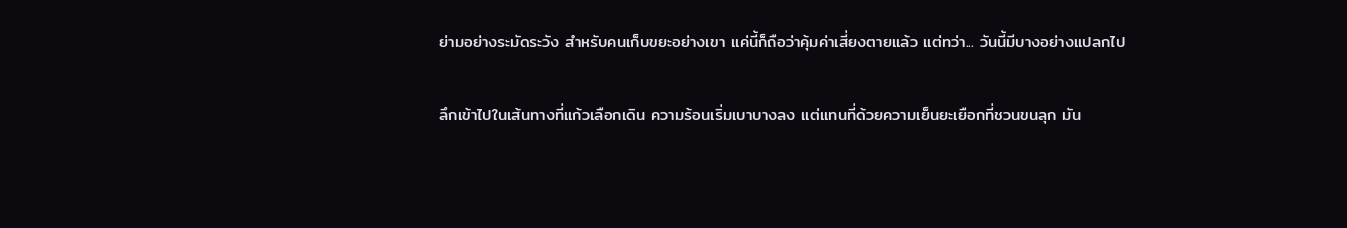ย่ามอย่างระมัดระวัง สำหรับคนเก็บขยะอย่างเขา แค่นี้ก็ถือว่าคุ้มค่าเสี่ยงตายแล้ว แต่ทว่า... วันนี้มีบางอย่างแปลกไป

ลึกเข้าไปในเส้นทางที่แก้วเลือกเดิน ความร้อนเริ่มเบาบางลง แต่แทนที่ด้วยความเย็นยะเยือกที่ชวนขนลุก มัน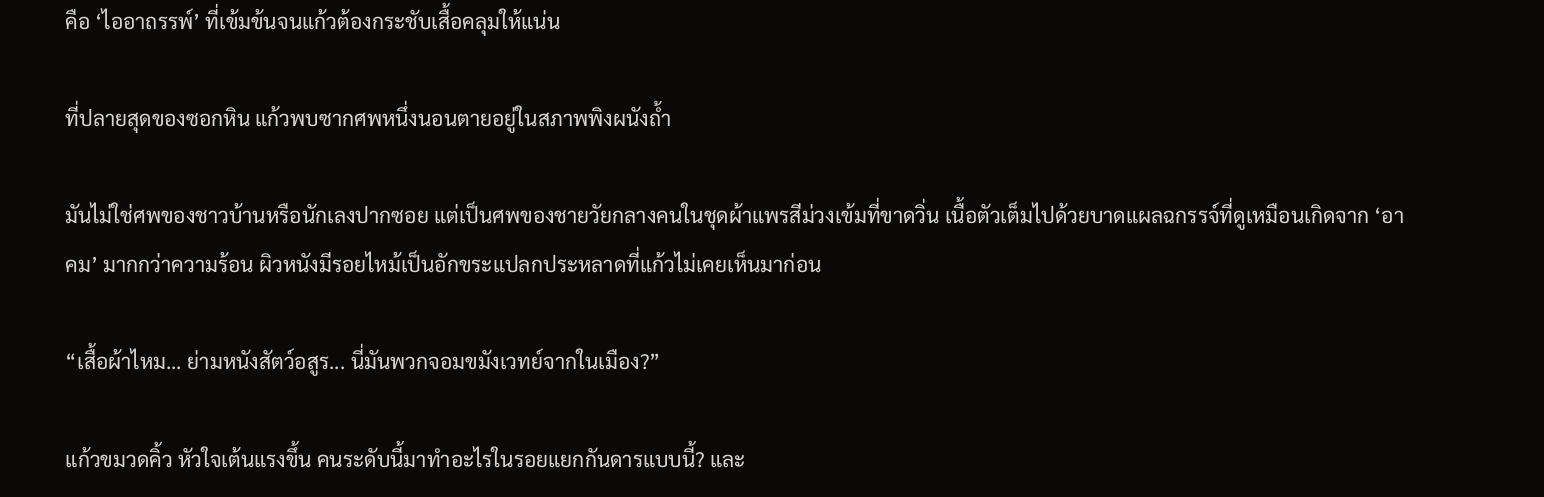คือ ‘ไออาถรรพ์’ ที่เข้มข้นจนแก้วต้องกระชับเสื้อคลุมให้แน่น

ที่ปลายสุดของซอกหิน แก้วพบซากศพหนึ่งนอนตายอยู่ในสภาพพิงผนังถ้ำ

มันไม่ใช่ศพของชาวบ้านหรือนักเลงปากซอย แต่เป็นศพของชายวัยกลางคนในชุดผ้าแพรสีม่วงเข้มที่ขาดวิ่น เนื้อตัวเต็มไปด้วยบาดแผลฉกรรจ์ที่ดูเหมือนเกิดจาก ‘อาคม’ มากกว่าความร้อน ผิวหนังมีรอยไหม้เป็นอักขระแปลกประหลาดที่แก้วไม่เคยเห็นมาก่อน

“เสื้อผ้าไหม... ย่ามหนังสัตว์อสูร... นี่มันพวกจอมขมังเวทย์จากในเมือง?”

แก้วขมวดคิ้ว หัวใจเต้นแรงขึ้น คนระดับนี้มาทำอะไรในรอยแยกกันดารแบบนี้? และ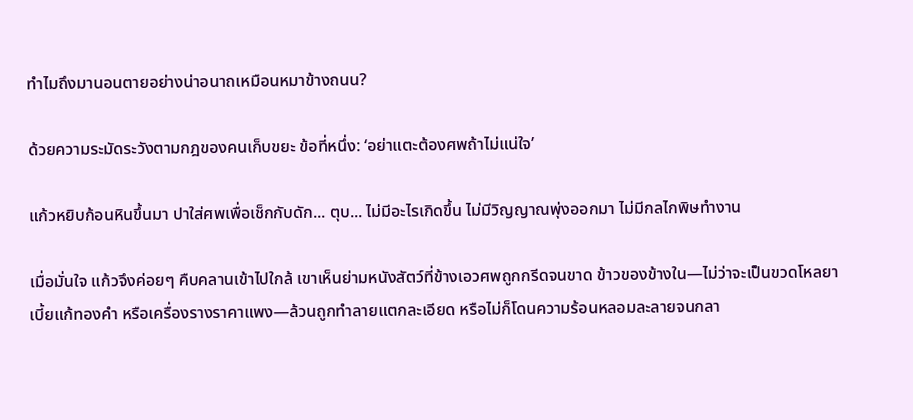ทำไมถึงมานอนตายอย่างน่าอนาถเหมือนหมาข้างถนน?

ด้วยความระมัดระวังตามกฎของคนเก็บขยะ ข้อที่หนึ่ง: ‘อย่าแตะต้องศพถ้าไม่แน่ใจ’

แก้วหยิบก้อนหินขึ้นมา ปาใส่ศพเพื่อเช็กกับดัก... ตุบ... ไม่มีอะไรเกิดขึ้น ไม่มีวิญญาณพุ่งออกมา ไม่มีกลไกพิษทำงาน

เมื่อมั่นใจ แก้วจึงค่อยๆ คืบคลานเข้าไปใกล้ เขาเห็นย่ามหนังสัตว์ที่ข้างเอวศพถูกกรีดจนขาด ข้าวของข้างใน—ไม่ว่าจะเป็นขวดโหลยา เบี้ยแก้ทองคำ หรือเครื่องรางราคาแพง—ล้วนถูกทำลายแตกละเอียด หรือไม่ก็โดนความร้อนหลอมละลายจนกลา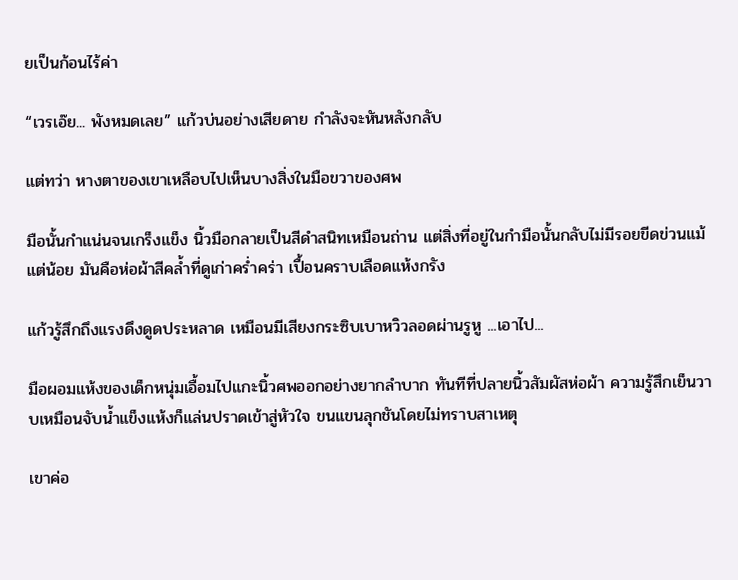ยเป็นก้อนไร้ค่า

“เวรเอ๊ย... พังหมดเลย” แก้วบ่นอย่างเสียดาย กำลังจะหันหลังกลับ

แต่ทว่า หางตาของเขาเหลือบไปเห็นบางสิ่งในมือขวาของศพ

มือนั้นกำแน่นจนเกร็งแข็ง นิ้วมือกลายเป็นสีดำสนิทเหมือนถ่าน แต่สิ่งที่อยู่ในกำมือนั้นกลับไม่มีรอยขีดข่วนแม้แต่น้อย มันคือห่อผ้าสีคล้ำที่ดูเก่าคร่ำคร่า เปื้อนคราบเลือดแห้งกรัง

แก้วรู้สึกถึงแรงดึงดูดประหลาด เหมือนมีเสียงกระซิบเบาหวิวลอดผ่านรูหู ...เอาไป...

มือผอมแห้งของเด็กหนุ่มเอื้อมไปแกะนิ้วศพออกอย่างยากลำบาก ทันทีที่ปลายนิ้วสัมผัสห่อผ้า ความรู้สึกเย็นวาบเหมือนจับน้ำแข็งแห้งก็แล่นปราดเข้าสู่หัวใจ ขนแขนลุกชันโดยไม่ทราบสาเหตุ

เขาค่อ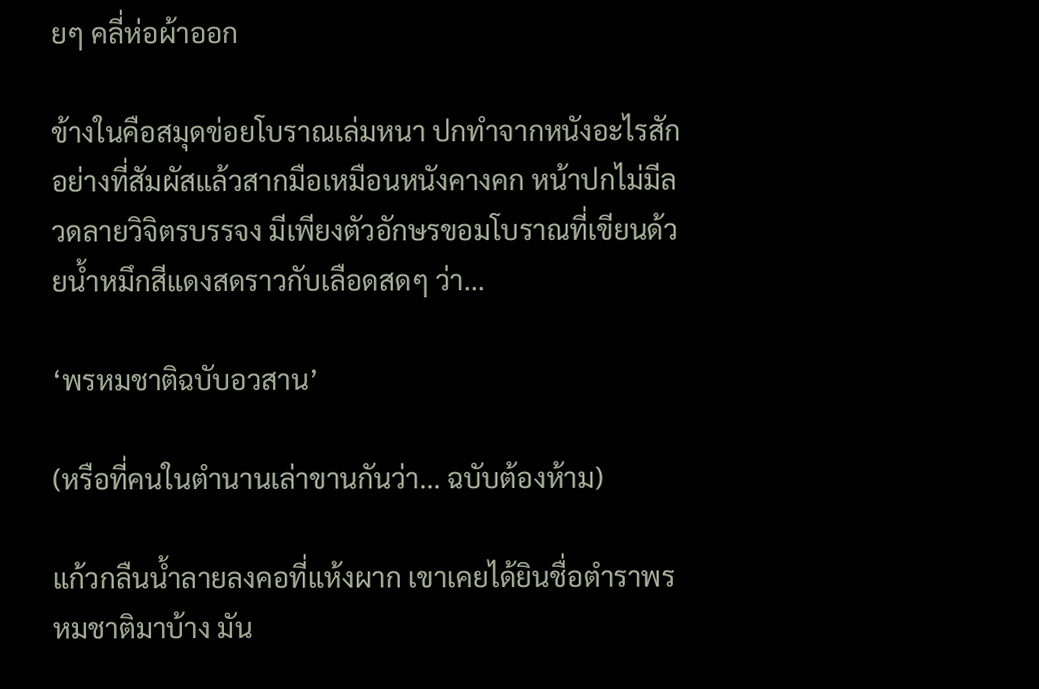ยๆ คลี่ห่อผ้าออก

ข้างในคือสมุดข่อยโบราณเล่มหนา ปกทำจากหนังอะไรสักอย่างที่สัมผัสแล้วสากมือเหมือนหนังคางคก หน้าปกไม่มีลวดลายวิจิตรบรรจง มีเพียงตัวอักษรขอมโบราณที่เขียนด้วยน้ำหมึกสีแดงสดราวกับเลือดสดๆ ว่า...

‘พรหมชาติฉบับอวสาน’

(หรือที่คนในตำนานเล่าขานกันว่า... ฉบับต้องห้าม)

แก้วกลืนน้ำลายลงคอที่แห้งผาก เขาเคยได้ยินชื่อตำราพรหมชาติมาบ้าง มัน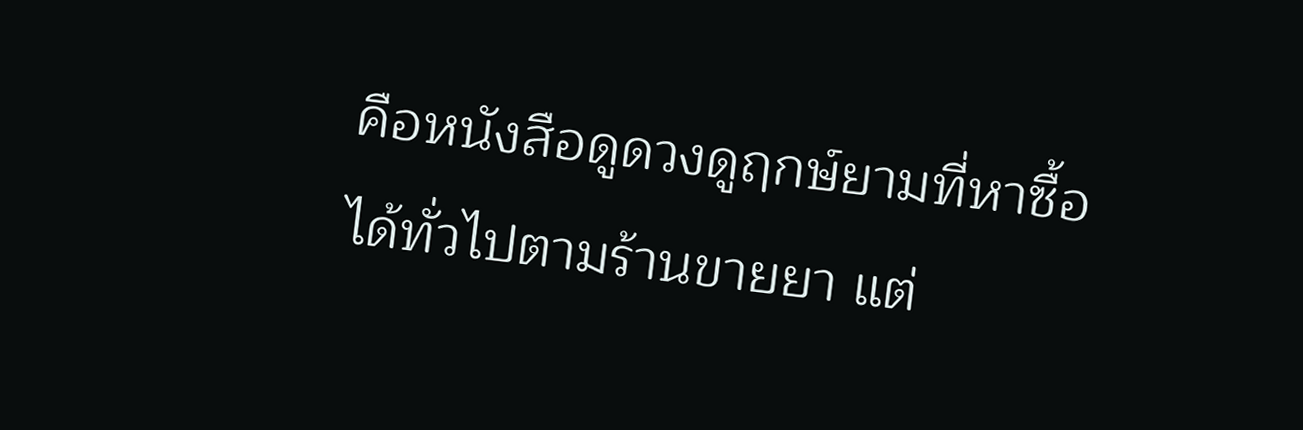คือหนังสือดูดวงดูฤกษ์ยามที่หาซื้อได้ทั่วไปตามร้านขายยา แต่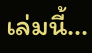เล่มนี้...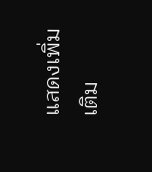แสดงเพิ่มเติม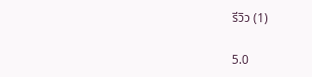รีวิว (1)

5.0